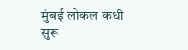मुंबई लोकल कधी सुरू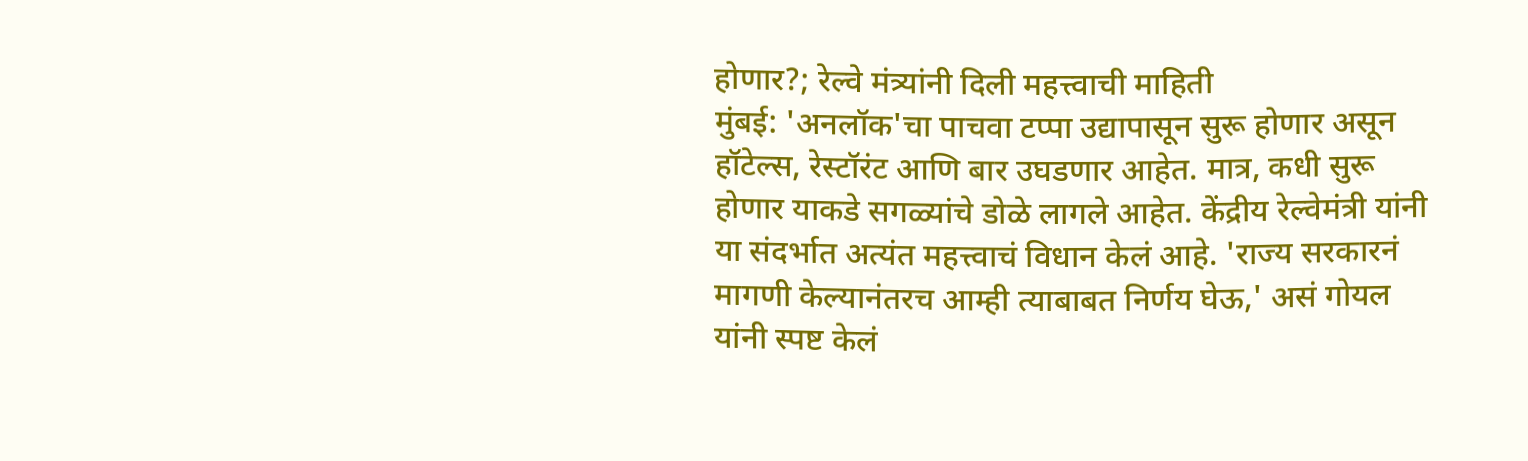होणार?; रेल्वे मंत्र्यांनी दिली महत्त्वाची माहिती
मुंबई: 'अनलॉक'चा पाचवा टप्पा उद्यापासून सुरू होणार असून हॉटेल्स, रेस्टॉरंट आणि बार उघडणार आहेत. मात्र, कधी सुरू होणार याकडे सगळ्यांचे डोळे लागले आहेत. केंद्रीय रेल्वेमंत्री यांनी या संदर्भात अत्यंत महत्त्वाचं विधान केलं आहे. 'राज्य सरकारनं मागणी केल्यानंतरच आम्ही त्याबाबत निर्णय घेऊ,' असं गोयल यांनी स्पष्ट केलं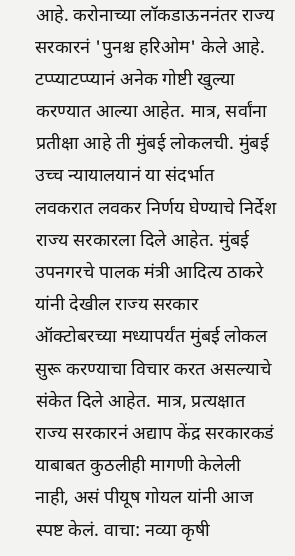आहे. करोनाच्या लॉकडाऊननंतर राज्य सरकारनं 'पुनश्च हरिओम' केले आहे. टप्प्याटप्प्यानं अनेक गोष्टी खुल्या करण्यात आल्या आहेत. मात्र, सर्वांना प्रतीक्षा आहे ती मुंबई लोकलची. मुंबई उच्च न्यायालयानं या संदर्भात लवकरात लवकर निर्णय घेण्याचे निर्देश राज्य सरकारला दिले आहेत. मुंबई उपनगरचे पालक मंत्री आदित्य ठाकरे यांनी देखील राज्य सरकार ऑक्टोबरच्या मध्यापर्यंत मुंबई लोकल सुरू करण्याचा विचार करत असल्याचे संकेत दिले आहेत. मात्र, प्रत्यक्षात राज्य सरकारनं अद्याप केंद्र सरकारकडं याबाबत कुठलीही मागणी केलेली नाही, असं पीयूष गोयल यांनी आज स्पष्ट केलं. वाचा: नव्या कृषी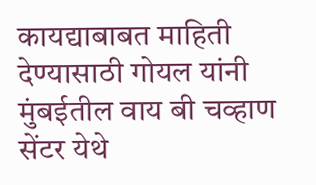कायद्याबाबत माहिती देण्यासाठी गोयल यांनी मुंबईतील वाय बी चव्हाण सेंटर येथे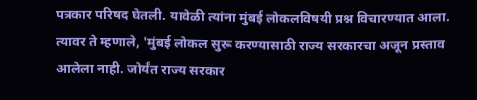पत्रकार परिषद घेतली. यावेळी त्यांना मुंबई लोकलविषयी प्रश्न विचारण्यात आला. त्यावर ते म्हणाले, 'मुंबई लोकल सुरू करण्यासाठी राज्य सरकारचा अजून प्रस्ताव आलेला नाही. जोर्यंत राज्य सरकार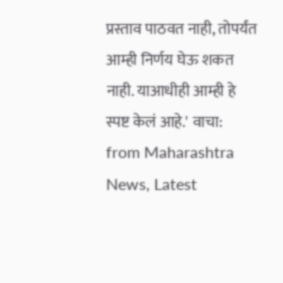प्रस्ताव पाठवत नाही, तोपर्यंत आम्ही निर्णय घेऊ शकत नाही. याआधीही आम्ही हे स्पष्ट केलं आहे.' वाचा:
from Maharashtra News, Latest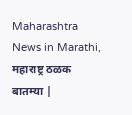Maharashtra News in Marathi, महाराष्ट्र ठळक बातम्या |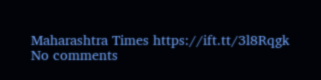Maharashtra Times https://ift.tt/3l8Rqgk
No comments